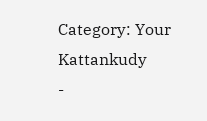Category: Your Kattankudy
-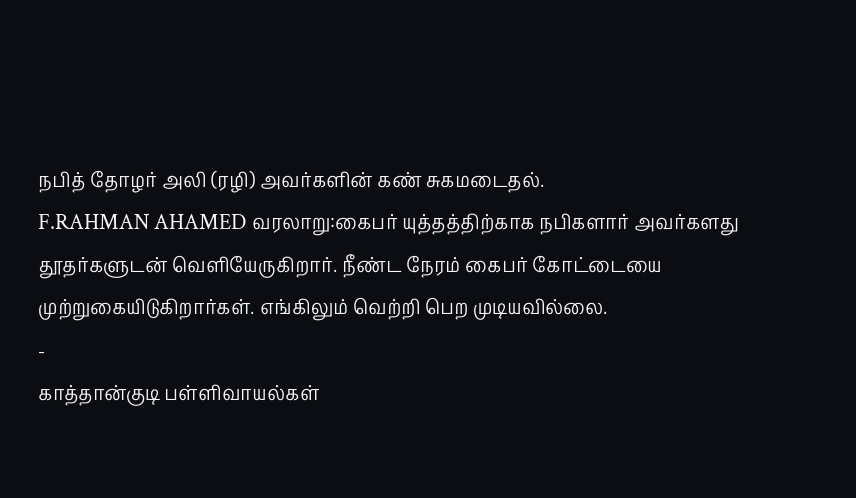நபித் தோழர் அலி (ரழி) அவர்களின் கண் சுகமடைதல்.
F.RAHMAN AHAMED வரலாறு:கைபர் யுத்தத்திற்காக நபிகளார் அவர்களது தூதர்களுடன் வெளியேருகிறார். நீண்ட நேரம் கைபர் கோட்டையை முற்றுகையிடுகிறார்கள். எங்கிலும் வெற்றி பெற முடியவில்லை.
-
காத்தான்குடி பள்ளிவாயல்கள்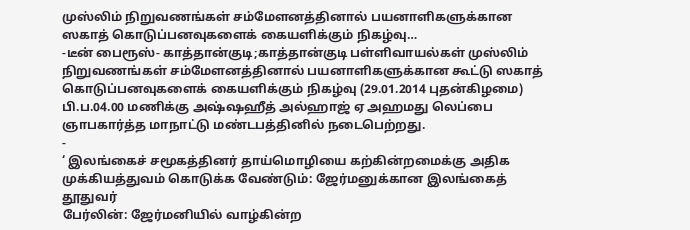முஸ்லிம் நிறுவணங்கள் சம்மேளனத்தினால் பயனாளிகளுக்கான ஸகாத் கொடுப்பனவுகளைக் கையளிக்கும் நிகழ்வு…
-டீன் பைரூஸ்- காத்தான்குடி;காத்தான்குடி பள்ளிவாயல்கள் முஸ்லிம் நிறுவணங்கள் சம்மேளனத்தினால் பயனாளிகளுக்கான கூட்டு ஸகாத் கொடுப்பனவுகளைக் கையளிக்கும் நிகழ்வு (29.01.2014 புதன்கிழமை) பி.ப.04.00 மணிக்கு அஷ்ஷஹீத் அல்ஹாஜ் ஏ அஹமது லெப்பை ஞாபகார்த்த மாநாட்டு மண்டபத்தினில் நடைபெற்றது.
-
‘ இலங்கைச் சமூகத்தினர் தாய்மொழியை கற்கின்றமைக்கு அதிக முக்கியத்துவம் கொடுக்க வேண்டும்: ஜேர்மனுக்கான இலங்கைத் தூதுவர்
பேர்லின்: ஜேர்மனியில் வாழ்கின்ற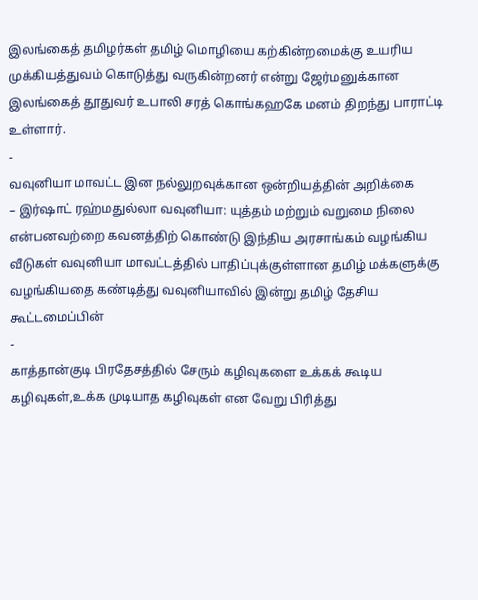இலங்கைத் தமிழர்கள் தமிழ் மொழியை கற்கின்றமைக்கு உயரிய முக்கியத்துவம் கொடுத்து வருகின்றனர் என்று ஜேர்மனுக்கான இலங்கைத் தூதுவர் உபாலி சரத் கொங்கஹகே மனம் திறந்து பாராட்டி உள்ளார்.
-
வவுனியா மாவட்ட இன நல்லுறவுக்கான ஒன்றியத்தின் அறிக்கை
– இர்ஷாட் ரஹ்மதுல்லா வவுனியா: யுத்தம் மற்றும் வறுமை நிலை என்பனவற்றை கவனத்திற் கொண்டு இந்திய அரசாங்கம் வழங்கிய வீடுகள் வவுனியா மாவட்டத்தில் பாதிப்புக்குள்ளான தமிழ் மக்களுக்கு வழங்கியதை கண்டித்து வவுனியாவில் இன்று தமிழ் தேசிய கூட்டமைப்பின்
-
காத்தான்குடி பிரதேசத்தில் சேரும் கழிவுகளை உக்கக் கூடிய கழிவுகள்,உக்க முடியாத கழிவுகள் என வேறு பிரித்து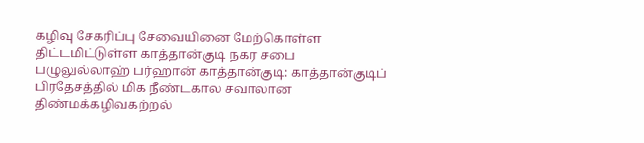கழிவு சேகரிப்பு சேவையினை மேற்கொள்ள திட்டமிட்டுள்ள காத்தான்குடி நகர சபை
பழுலுல்லாஹ் பர்ஹான் காத்தான்குடி: காத்தான்குடிப் பிரதேசத்தில் மிக நீண்டகால சவாலான திண்மக்கழிவகற்றல்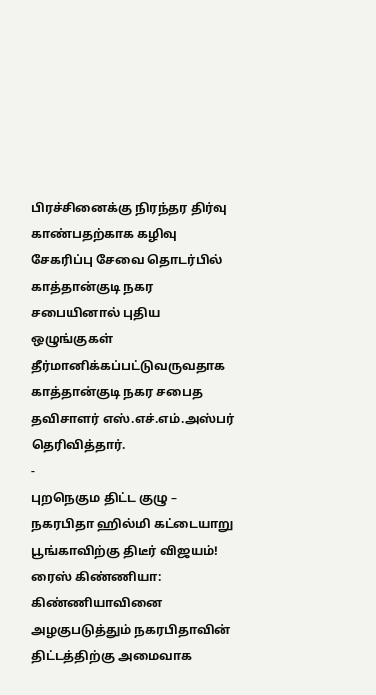பிரச்சினைக்கு நிரந்தர திர்வு காண்பதற்காக கழிவு சேகரிப்பு சேவை தொடர்பில் காத்தான்குடி நகர சபையினால் புதிய ஒழுங்குகள் தீர்மானிக்கப்பட்டுவருவதாக காத்தான்குடி நகர சபைத தவிசாளர் எஸ்.எச்.எம்.அஸ்பர் தெரிவித்தார்.
-
புறநெகும திட்ட குழு – நகரபிதா ஹில்மி கட்டையாறு பூங்காவிற்கு திடீர் விஜயம்!
ரைஸ் கிண்ணியா: கிண்ணியாவினை அழகுபடுத்தும் நகரபிதாவின் திட்டத்திற்கு அமைவாக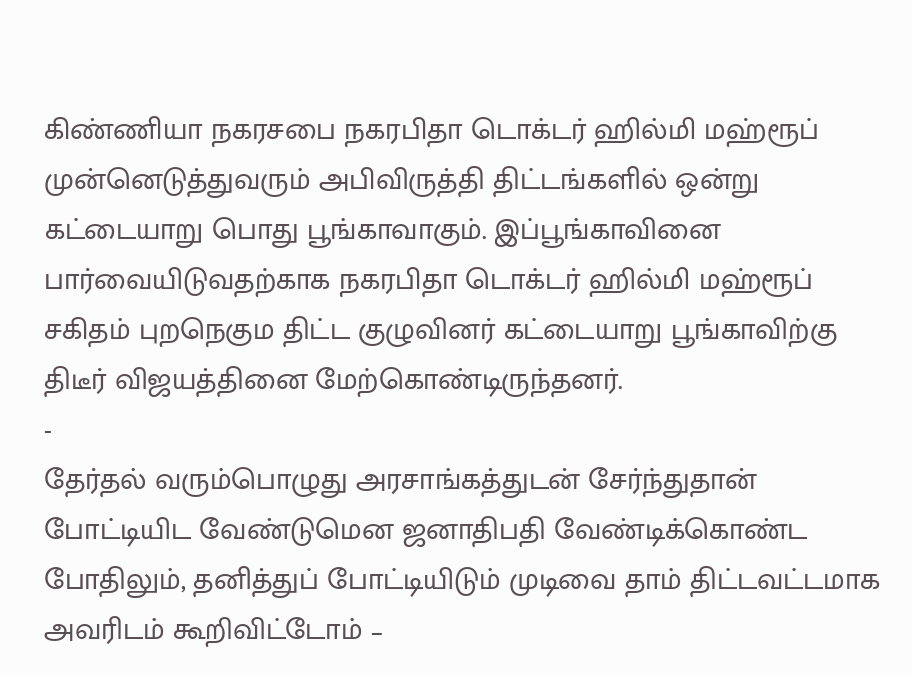கிண்ணியா நகரசபை நகரபிதா டொக்டர் ஹில்மி மஹ்ரூப் முன்னெடுத்துவரும் அபிவிருத்தி திட்டங்களில் ஒன்று கட்டையாறு பொது பூங்காவாகும். இப்பூங்காவினை பார்வையிடுவதற்காக நகரபிதா டொக்டர் ஹில்மி மஹ்ரூப் சகிதம் புறநெகும திட்ட குழுவினர் கட்டையாறு பூங்காவிற்கு திடீர் விஜயத்தினை மேற்கொண்டிருந்தனர்.
-
தேர்தல் வரும்பொழுது அரசாங்கத்துடன் சேர்ந்துதான் போட்டியிட வேண்டுமென ஜனாதிபதி வேண்டிக்கொண்ட போதிலும், தனித்துப் போட்டியிடும் முடிவை தாம் திட்டவட்டமாக அவரிடம் கூறிவிட்டோம் –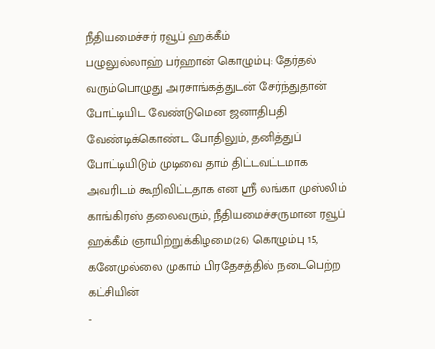நீதியமைச்சர் ரவூப் ஹக்கீம்
பழுலுல்லாஹ் பர்ஹான் கொழும்பு: தேர்தல் வரும்பொழுது அரசாங்கத்துடன் சேர்ந்துதான் போட்டியிட வேண்டுமென ஜனாதிபதி வேண்டிக்கொண்ட போதிலும், தனித்துப் போட்டியிடும் முடிவை தாம் திட்டவட்டமாக அவரிடம் கூறிவிட்டதாக என ஸ்ரீ லங்கா முஸ்லிம் காங்கிரஸ் தலைவரும், நீதியமைச்சருமான ரவூப் ஹக்கீம் ஞாயிற்றுக்கிழமை(26) கொழும்பு 15, கனேமுல்லை முகாம் பிரதேசத்தில் நடைபெற்ற கட்சியின்
-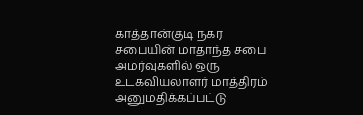காத்தான்குடி நகர சபையின் மாதாந்த சபை அமர்வுகளில் ஒரு உடகவியலாளர் மாத்திரம் அனுமதிக்கப்பட்டு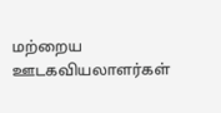மற்றைய ஊடகவியலாளர்கள்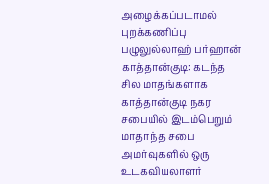அழைக்கப்படாமல் புறக்கணிப்பு
பழுலுல்லாஹ் பர்ஹான் காத்தான்குடி: கடந்த சில மாதங்களாக காத்தான்குடி நகர சபையில் இடம்பெறும் மாதாந்த சபை அமர்வுகளில் ஒரு உடகவியலாளர்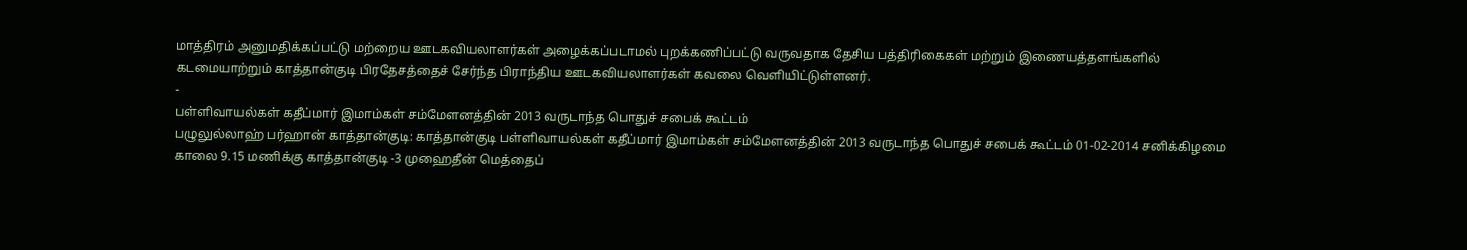மாத்திரம் அனுமதிக்கப்பட்டு மற்றைய ஊடகவியலாளர்கள் அழைக்கப்படாமல் புறக்கணிப்பட்டு வருவதாக தேசிய பத்திரிகைகள் மற்றும் இணையத்தளங்களில் கடமையாற்றும் காத்தான்குடி பிரதேசத்தைச் சேர்ந்த பிராந்திய ஊடகவியலாளர்கள் கவலை வெளியிட்டுள்ளனர்.
-
பள்ளிவாயல்கள் கதீப்மார் இமாம்கள் சம்மேளனத்தின் 2013 வருடாந்த பொதுச் சபைக் கூட்டம்
பழுலுல்லாஹ் பர்ஹான் காத்தான்குடி: காத்தான்குடி பள்ளிவாயல்கள் கதீப்மார் இமாம்கள் சம்மேளனத்தின் 2013 வருடாந்த பொதுச் சபைக் கூட்டம் 01-02-2014 சனிக்கிழமை காலை 9.15 மணிக்கு காத்தான்குடி -3 முஹைதீன் மெத்தைப்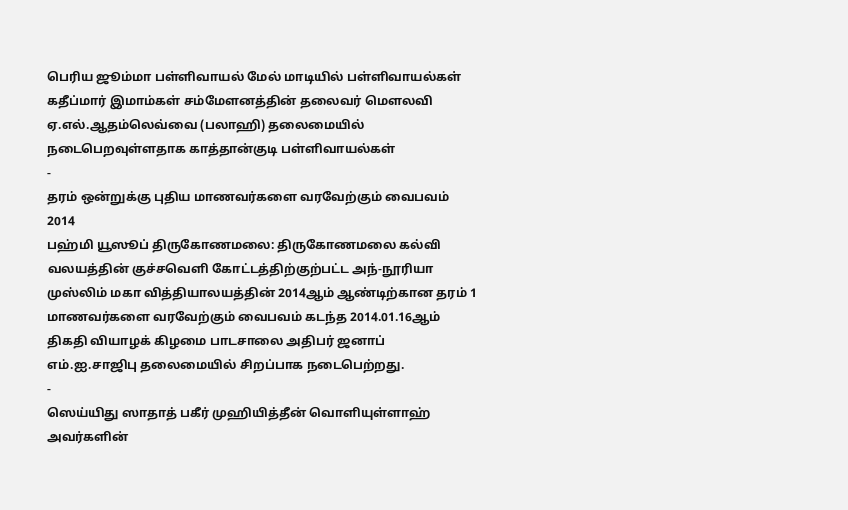பெரிய ஜூம்மா பள்ளிவாயல் மேல் மாடியில் பள்ளிவாயல்கள் கதீப்மார் இமாம்கள் சம்மேளனத்தின் தலைவர் மௌலவி ஏ.எல்.ஆதம்லெவ்வை (பலாஹி) தலைமையில் நடைபெறவுள்ளதாக காத்தான்குடி பள்ளிவாயல்கள்
-
தரம் ஒன்றுக்கு புதிய மாணவர்களை வரவேற்கும் வைபவம் 2014
பஹ்மி யூஸூப் திருகோணமலை: திருகோணமலை கல்வி வலயத்தின் குச்சவெளி கோட்டத்திற்குற்பட்ட அந்-நூரியா முஸ்லிம் மகா வித்தியாலயத்தின் 2014ஆம் ஆண்டிற்கான தரம் 1 மாணவர்களை வரவேற்கும் வைபவம் கடந்த 2014.01.16ஆம் திகதி வியாழக் கிழமை பாடசாலை அதிபர் ஜனாப் எம்.ஐ.சாஜிபு தலைமையில் சிறப்பாக நடைபெற்றது.
-
ஸெய்யிது ஸாதாத் பகீர் முஹியித்தீன் வொளியுள்ளாஹ் அவர்களின்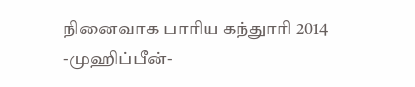நினைவாக பாரிய கந்துாரி 2014
-முஹிப்பீன்-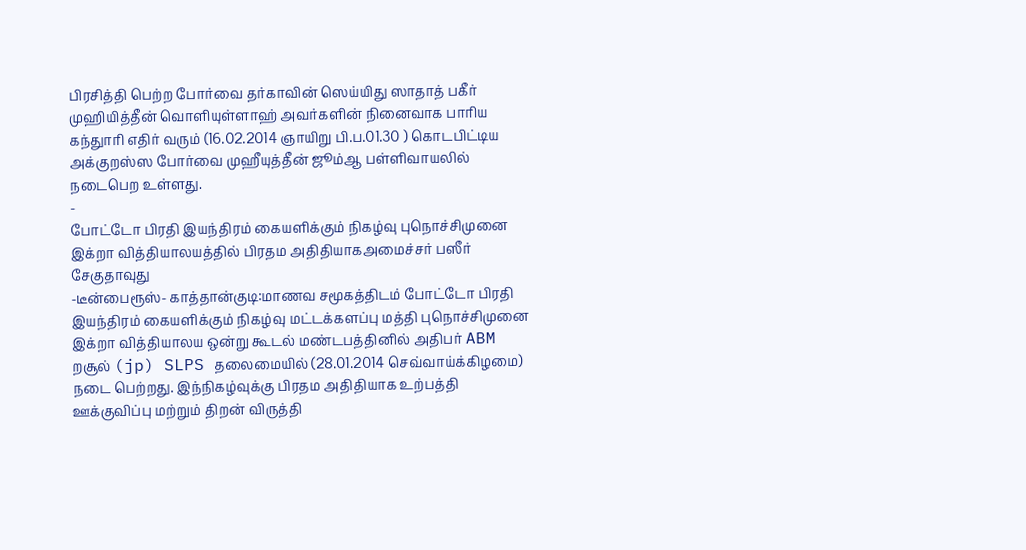பிரசித்தி பெற்ற போர்வை தர்காவின் ஸெய்யிது ஸாதாத் பகீர் முஹியித்தீன் வொளியுள்ளாஹ் அவர்களின் நினைவாக பாரிய கந்துாரி எதிர் வரும் (16.02.2014 ஞாயிறு பி.ப.01.30 ) கொடபிட்டிய அக்குறஸ்ஸ போர்வை முஹீயுத்தீன் ஜூம்ஆ பள்ளிவாயலில் நடைபெற உள்ளது.
-
போட்டோ பிரதி இயந்திரம் கையளிக்கும் நிகழ்வு புநொச்சிமுனை இக்றா வித்தியாலயத்தில் பிரதம அதிதியாகஅமைச்சர் பஸீர் சேகுதாவுது
-டீன்பைரூஸ்- காத்தான்குடி:மாணவ சமூகத்திடம் போட்டோ பிரதி இயந்திரம் கையளிக்கும் நிகழ்வு மட்டக்களப்பு மத்தி புநொச்சிமுனை இக்றா வித்தியாலய ஒன்று கூடல் மண்டபத்தினில் அதிபர் ABM றசூல் (jp) SLPS தலைமையில் (28.01.2014 செவ்வாய்க்கிழமை) நடை பெற்றது. இந்நிகழ்வுக்கு பிரதம அதிதியாக உற்பத்தி ஊக்குவிப்பு மற்றும் திறன் விருத்தி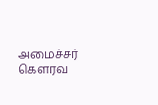அமைச்சர் கௌரவ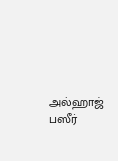அல்ஹாஜ் பஸீர்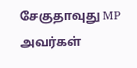சேகுதாவுது MP அவர்கள்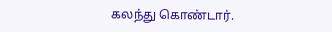கலந்து கொண்டார்.